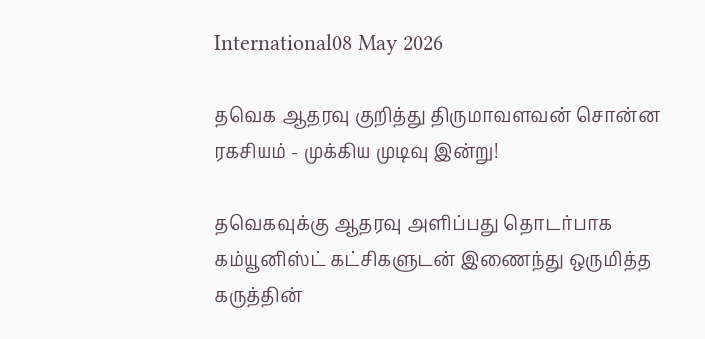International08 May 2026

தவெக ஆதரவு குறித்து திருமாவளவன் சொன்ன ரகசியம் - முக்கிய முடிவு இன்று!

தவெகவுக்கு ஆதரவு அளிப்பது தொடர்பாக கம்யூனிஸ்ட் கட்சிகளுடன் இணைந்து ஒருமித்த கருத்தின்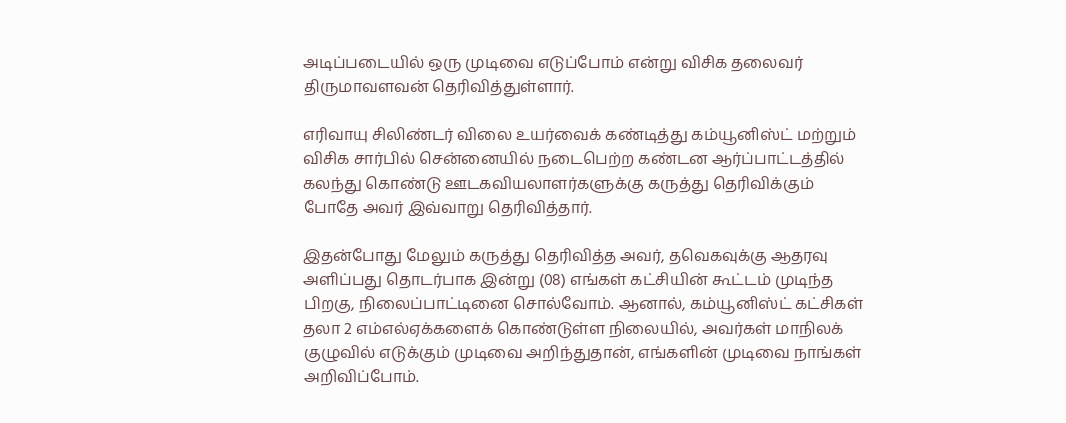அடிப்படையில் ஒரு முடிவை எடுப்போம் என்று விசிக தலைவர் திருமாவளவன் தெரிவித்துள்ளார்.

எரிவாயு சிலிண்டர் விலை உயர்வைக் கண்டித்து கம்யூனிஸ்ட் மற்றும் விசிக சார்பில் சென்னையில் நடைபெற்ற கண்டன ஆர்ப்பாட்டத்தில் கலந்து கொண்டு ஊடகவியலாளர்களுக்கு கருத்து தெரிவிக்கும் போதே அவர் இவ்வாறு தெரிவித்தார்.

இதன்போது மேலும் கருத்து தெரிவித்த அவர், தவெகவுக்கு ஆதரவு அளிப்பது தொடர்பாக இன்று (08) எங்கள் கட்சியின் கூட்டம் முடிந்த பிறகு, நிலைப்பாட்டினை சொல்வோம். ஆனால், கம்யூனிஸ்ட் கட்சிகள் தலா 2 எம்எல்ஏக்களைக் கொண்டுள்ள நிலையில், அவர்கள் மாநிலக் குழுவில் எடுக்கும் முடிவை அறிந்துதான், எங்களின் முடிவை நாங்கள் அறிவிப்போம்.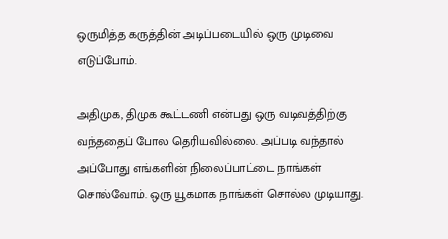ஒருமித்த கருத்தின் அடிப்படையில் ஒரு முடிவை எடுப்போம்.

அதிமுக, திமுக கூட்டணி என்பது ஒரு வடிவத்திற்கு வந்ததைப் போல தெரியவில்லை. அப்படி வந்தால் அப்போது எங்களின் நிலைப்பாட்டை நாங்கள் சொல்வோம். ஒரு யூகமாக நாங்கள் சொல்ல முடியாது.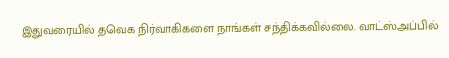இதுவரையில் தவெக நிர்வாகிகளை நாங்கள் சந்திக்கவில்லை. வாட்ஸ்அப்பில்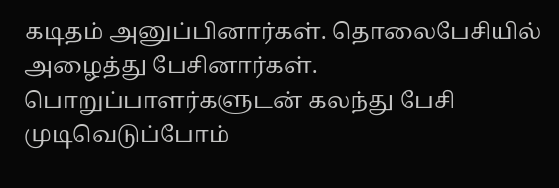கடிதம் அனுப்பினார்கள். தொலைபேசியில் அழைத்து பேசினார்கள். பொறுப்பாளர்களுடன் கலந்து பேசி முடிவெடுப்போம்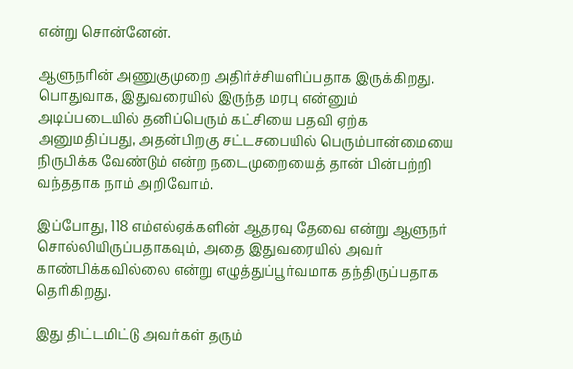என்று சொன்னேன்.

ஆளுநரின் அணுகுமுறை அதிர்ச்சியளிப்பதாக இருக்கிறது. பொதுவாக, இதுவரையில் இருந்த மரபு என்னும் அடிப்படையில் தனிப்பெரும் கட்சியை பதவி ஏற்க அனுமதிப்பது, அதன்பிறகு சட்டசபையில் பெரும்பான்மையை நிருபிக்க வேண்டும் என்ற நடைமுறையைத் தான் பின்பற்றி வந்ததாக நாம் அறிவோம்.

இப்போது, 118 எம்எல்ஏக்களின் ஆதரவு தேவை என்று ஆளுநர் சொல்லியிருப்பதாகவும், அதை இதுவரையில் அவர் காண்பிக்கவில்லை என்று எழுத்துப்பூர்வமாக தந்திருப்பதாக தெரிகிறது.

இது திட்டமிட்டு அவர்கள் தரும்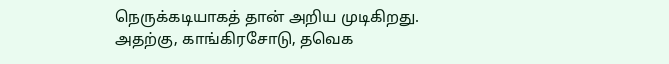நெருக்கடியாகத் தான் அறிய முடிகிறது. அதற்கு, காங்கிரசோடு, தவெக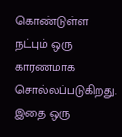கொண்டுள்ள நட்பும் ஒரு காரணமாக சொல்லப்படுகிறது. இதை ஒரு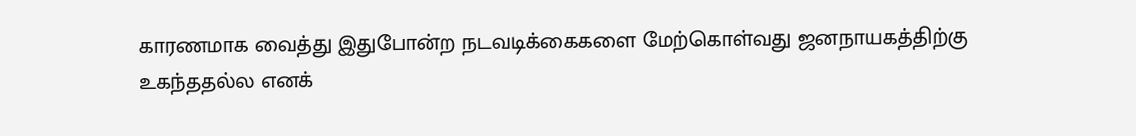காரணமாக வைத்து இதுபோன்ற நடவடிக்கைகளை மேற்கொள்வது ஜனநாயகத்திற்கு உகந்ததல்ல எனக்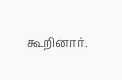கூறினார்.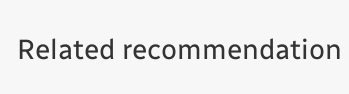Related recommendation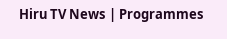Hiru TV News | Programmes